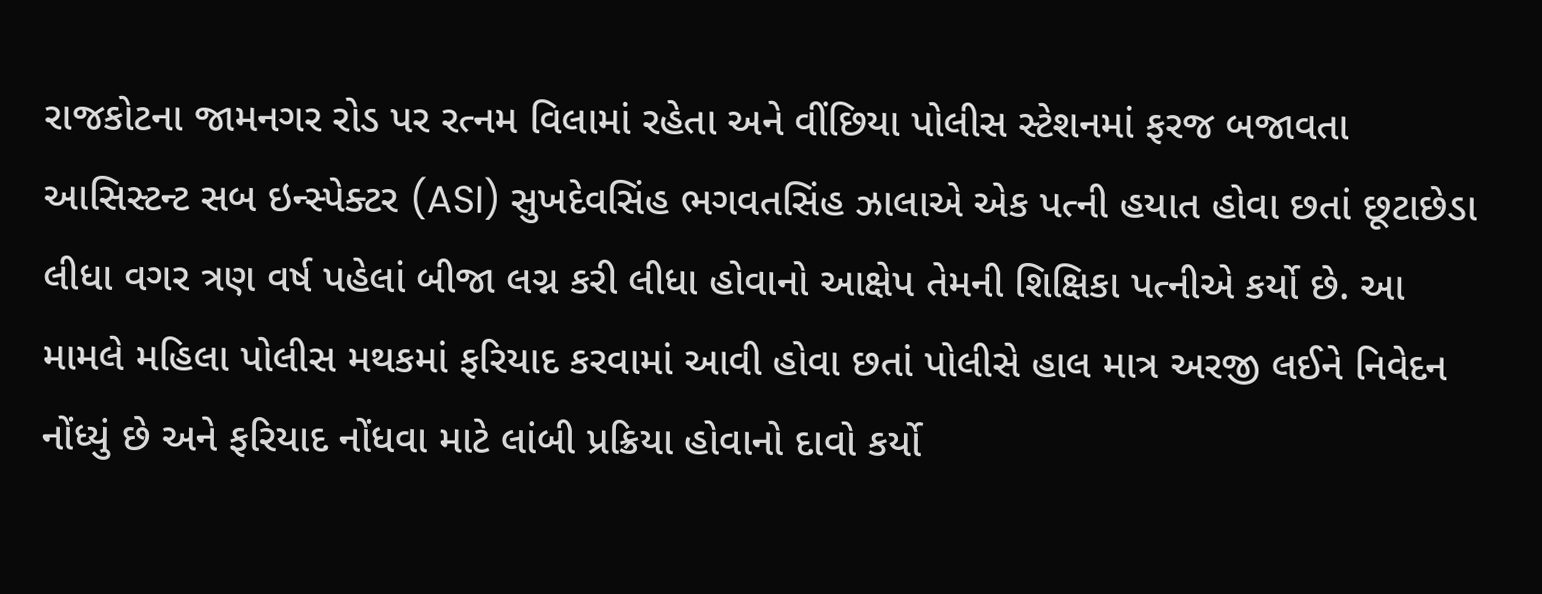રાજકોટના જામનગર રોડ પર રત્નમ વિલામાં રહેતા અને વીંછિયા પોલીસ સ્ટેશનમાં ફરજ બજાવતા આસિસ્ટન્ટ સબ ઇન્સ્પેક્ટર (ASI) સુખદેવસિંહ ભગવતસિંહ ઝાલાએ એક પત્ની હયાત હોવા છતાં છૂટાછેડા લીધા વગર ત્રણ વર્ષ પહેલાં બીજા લગ્ન કરી લીધા હોવાનો આક્ષેપ તેમની શિક્ષિકા પત્નીએ કર્યો છે. આ મામલે મહિલા પોલીસ મથકમાં ફરિયાદ કરવામાં આવી હોવા છતાં પોલીસે હાલ માત્ર અરજી લઈને નિવેદન નોંધ્યું છે અને ફરિયાદ નોંધવા માટે લાંબી પ્રક્રિયા હોવાનો દાવો કર્યો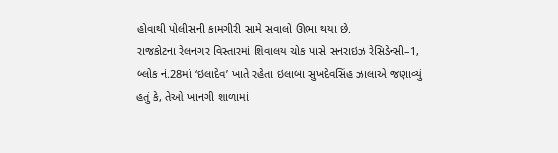હોવાથી પોલીસની કામગીરી સામે સવાલો ઊભા થયા છે.
રાજકોટના રેલનગર વિસ્તારમાં શિવાલય ચોક પાસે સનરાઇઝ રેસિડેન્સી–1, બ્લોક નં.28માં ‘ઇલાદેવ’ ખાતે રહેતા ઇલાબા સુખદેવસિંહ ઝાલાએ જણાવ્યું હતું કે, તેઓ ખાનગી શાળામાં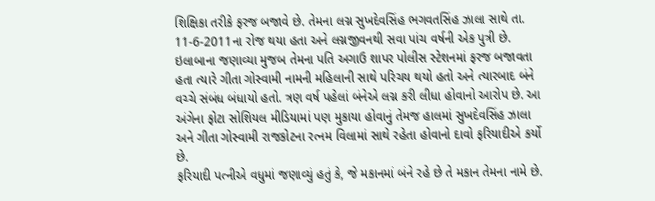શિક્ષિકા તરીકે ફરજ બજાવે છે. તેમના લગ્ન સુખદેવસિંહ ભગવતસિંહ ઝાલા સાથે તા. 11-6-2011ના રોજ થયા હતા અને લગ્નજીવનથી સવા પાંચ વર્ષની એક પુત્રી છે.
ઇલાબાના જણાવ્યા મુજબ તેમના પતિ અગાઉ શાપર પોલીસ સ્ટેશનમાં ફરજ બજાવતા હતા ત્યારે ગીતા ગોસ્વામી નામની મહિલાની સાથે પરિચય થયો હતો અને ત્યારબાદ બંને વચ્ચે સંબંધ બંધાયો હતો. ત્રણ વર્ષ પહેલાં બંનેએ લગ્ન કરી લીધા હોવાનો આરોપ છે. આ અંગેના ફોટા સોશિયલ મીડિયામાં પણ મુકાયા હોવાનું તેમજ હાલમાં સુખદેવસિંહ ઝાલા અને ગીતા ગોસ્વામી રાજકોટના રત્નમ વિલામાં સાથે રહેતા હોવાનો દાવો ફરિયાદીએ કર્યો છે.
ફરિયાદી પત્નીએ વધુમાં જણાવ્યું હતું કે, જે મકાનમાં બંને રહે છે તે મકાન તેમના નામે છે.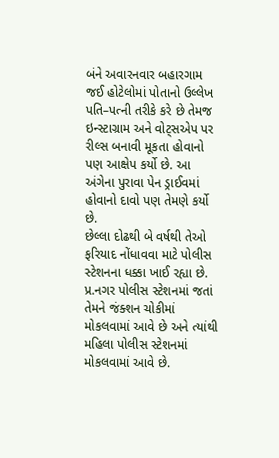બંને અવારનવાર બહારગામ જઈ હોટેલોમાં પોતાનો ઉલ્લેખ પતિ–પત્ની તરીકે કરે છે તેમજ ઇન્સ્ટાગ્રામ અને વોટ્સએપ પર રીલ્સ બનાવી મૂકતા હોવાનો પણ આક્ષેપ કર્યો છે. આ અંગેના પુરાવા પેન ડ્રાઈવમાં હોવાનો દાવો પણ તેમણે કર્યો છે.
છેલ્લા દોઢથી બે વર્ષથી તેઓ ફરિયાદ નોંધાવવા માટે પોલીસ સ્ટેશનના ધક્કા ખાઈ રહ્યા છે. પ્ર.નગર પોલીસ સ્ટેશનમાં જતાં તેમને જંક્શન ચોકીમાં મોકલવામાં આવે છે અને ત્યાંથી મહિલા પોલીસ સ્ટેશનમાં મોકલવામાં આવે છે.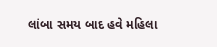લાંબા સમય બાદ હવે મહિલા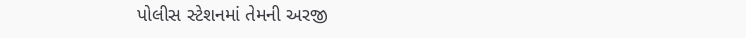પોલીસ સ્ટેશનમાં તેમની અરજી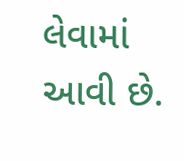લેવામાં આવી છે.